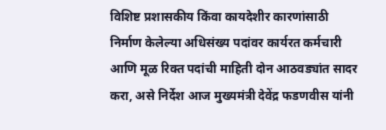विशिष्ट प्रशासकीय किंवा कायदेशीर कारणांसाठी निर्माण केलेल्या अधिसंख्य पदांवर कार्यरत कर्मचारी आणि मूळ रिक्त पदांची माहिती दोन आठवड्यांत सादर करा, असे निर्देश आज मुख्यमंत्री देवेंद्र फडणवीस यांनी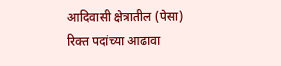आदिवासी क्षेत्रातील (पेसा) रिक्त पदांच्या आढावा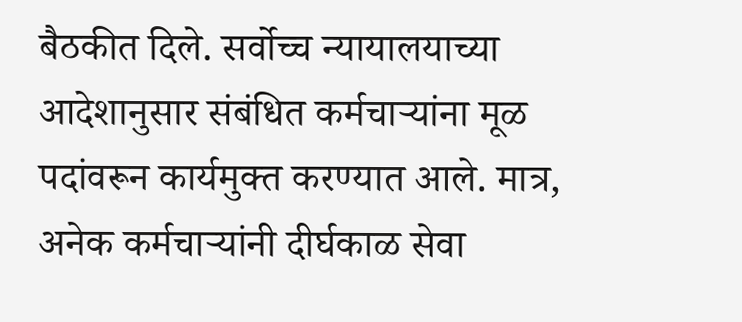बैठकीत दिले. सर्वोच्च न्यायालयाच्या आदेशानुसार संबंधित कर्मचाऱ्यांना मूळ पदांवरून कार्यमुक्त करण्यात आले. मात्र, अनेक कर्मचाऱ्यांनी दीर्घकाळ सेवा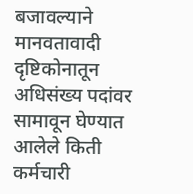बजावल्याने मानवतावादी दृष्टिकोनातून अधिसंख्य पदांवर सामावून घेण्यात आलेले किती कर्मचारी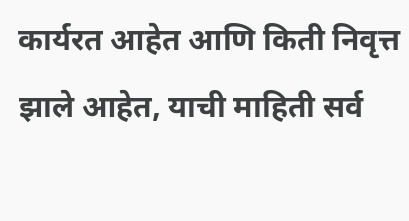कार्यरत आहेत आणि किती निवृत्त झाले आहेत, याची माहिती सर्व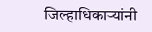जिल्हाधिकाऱ्यांनी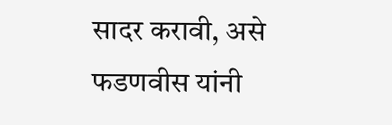सादर करावी, असे फडणवीस यांनी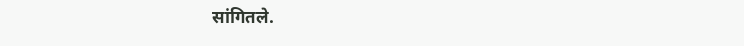सांगितले.